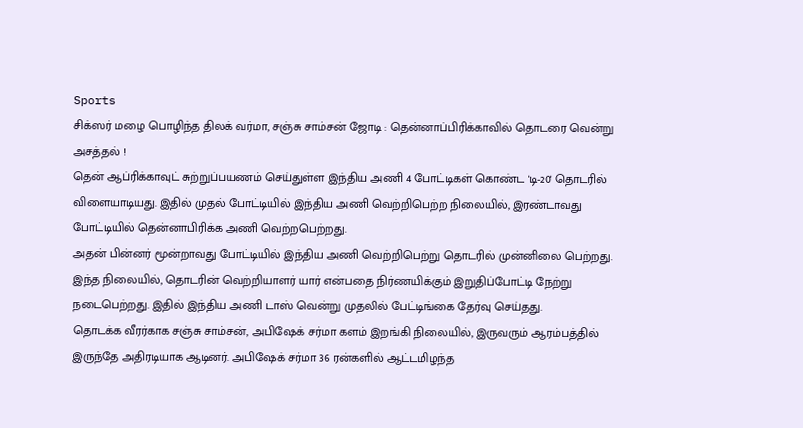Sports
சிக்ஸர் மழை பொழிந்த திலக் வர்மா, சஞ்சு சாம்சன் ஜோடி : தென்னாப்பிரிக்காவில் தொடரை வென்று அசத்தல் !
தென் ஆப்ரிக்காவுட் சுற்றுப்பயணம் செய்துள்ள இந்திய அணி 4 போட்டிகள் கொண்ட 'டி-20' தொடரில் விளையாடியது. இதில் முதல் போட்டியில் இந்திய அணி வெற்றிபெற்ற நிலையில், இரண்டாவது போட்டியில் தென்னாபிரிக்க அணி வெற்றபெற்றது.
அதன் பின்னர் மூன்றாவது போட்டியில் இந்திய அணி வெற்றிபெற்று தொடரில் முன்னிலை பெற்றது. இந்த நிலையில், தொடரின் வெற்றியாளர் யார் என்பதை நிர்ணயிக்கும் இறுதிப்போட்டி நேற்று நடைபெற்றது. இதில் இந்திய அணி டாஸ் வென்று முதலில் பேட்டிங்கை தேர்வு செய்தது.
தொடக்க வீரர்காக சஞ்சு சாம்சன், அபிஷேக் சர்மா களம் இறங்கி நிலையில், இருவரும் ஆரம்பத்தில் இருந்தே அதிரடியாக ஆடினர். அபிஷேக் சர்மா 36 ரன்களில் ஆட்டமிழந்த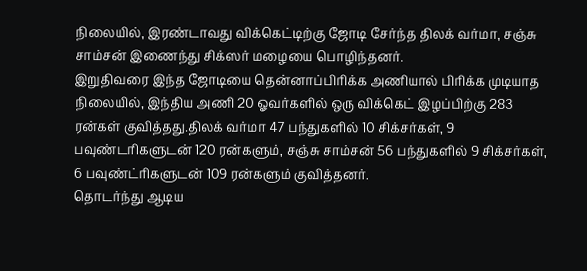நிலையில், இரண்டாவது விக்கெட்டிற்கு ஜோடி சேர்ந்த திலக் வர்மா, சஞ்சு சாம்சன் இணைந்து சிக்ஸர் மழையை பொழிந்தனர்.
இறுதிவரை இந்த ஜோடியை தென்னாப்பிரிக்க அணியால் பிரிக்க முடியாத நிலையில், இந்திய அணி 20 ஓவர்களில் ஒரு விக்கெட் இழப்பிற்கு 283 ரன்கள் குவித்தது.திலக் வர்மா 47 பந்துகளில் 10 சிக்சர்கள், 9 பவுண்டரிகளுடன் 120 ரன்களும், சஞ்சு சாம்சன் 56 பந்துகளில் 9 சிக்சர்கள், 6 பவுண்ட்ரிகளுடன் 109 ரன்களும் குவித்தனர்.
தொடர்ந்து ஆடிய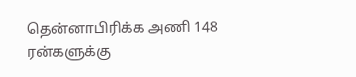தென்னாபிரிக்க அணி 148 ரன்களுக்கு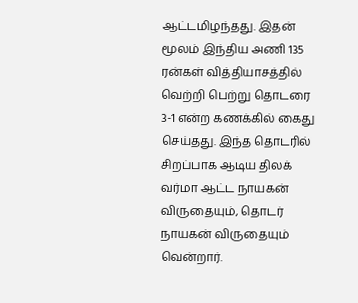ஆட்டமிழந்தது. இதன் மூலம் இந்திய அணி 135 ரன்கள் வித்தியாசத்தில் வெற்றி பெற்று தொடரை 3-1 என்ற கணக்கில் கைது செய்தது. இந்த தொடரில் சிறப்பாக ஆடிய திலக் வர்மா ஆட்ட நாயகன் விருதையும், தொடர் நாயகன் விருதையும் வென்றார்.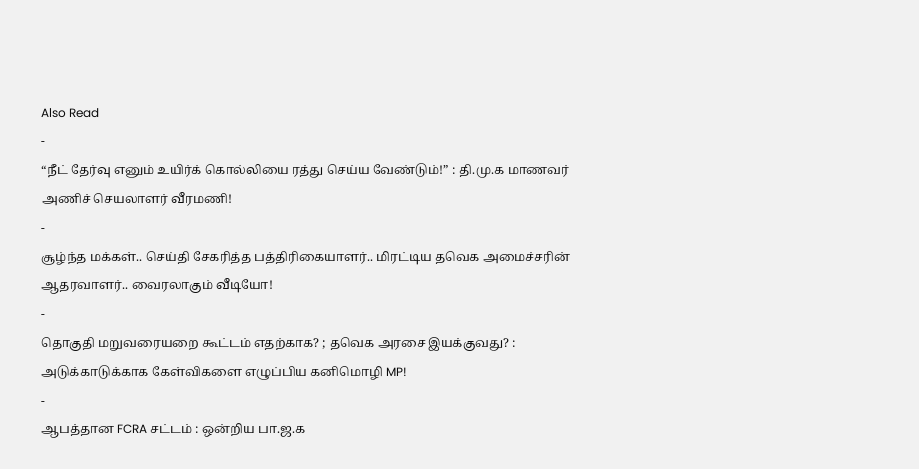Also Read
-
“நீட் தேர்வு எனும் உயிர்க் கொல்லியை ரத்து செய்ய வேண்டும்!” : தி.மு.க மாணவர் அணிச் செயலாளர் வீரமணி!
-
சூழ்ந்த மக்கள்.. செய்தி சேகரித்த பத்திரிகையாளர்.. மிரட்டிய தவெக அமைச்சரின் ஆதரவாளர்.. வைரலாகும் வீடியோ!
-
தொகுதி மறுவரையறை கூட்டம் எதற்காக? ; தவெக அரசை இயக்குவது? : அடுக்காடுக்காக கேள்விகளை எழுப்பிய கனிமொழி MP!
-
ஆபத்தான FCRA சட்டம் : ஒன்றிய பா.ஜ.க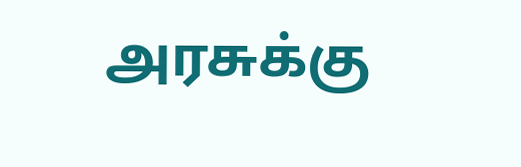அரசுக்கு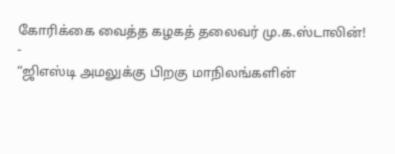கோரிக்கை வைத்த கழகத் தலைவர் மு.க.ஸ்டாலின்!
-
“ஜிஎஸ்டி அமலுக்கு பிறகு மாநிலங்களின்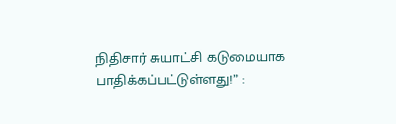நிதிசார் சுயாட்சி கடுமையாக பாதிக்கப்பட்டுள்ளது!” :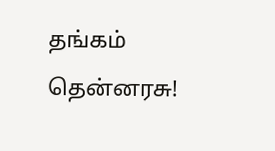தங்கம் தென்னரசு!